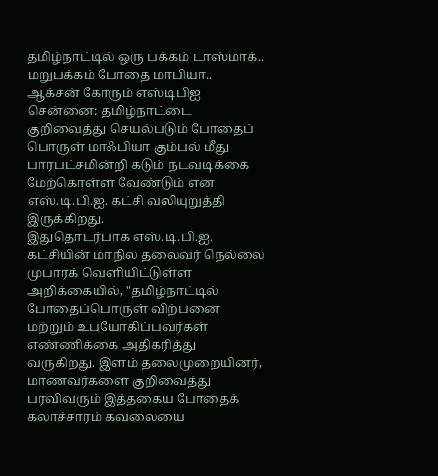தமிழ்நாட்டில் ஒரு பக்கம் டாஸ்மாக்.. மறுபக்கம் போதை மாபியா.. ஆக்சன் கோரும் எஸ்டிபிஐ
சென்னை: தமிழ்நாட்டை குறிவைத்து செயல்படும் போதைப் பொருள் மாஃபியா கும்பல் மீது பாரபட்சமின்றி கடும் நடவடிக்கை மேற்கொள்ள வேண்டும் என எஸ்.டி.பி.ஐ. கட்சி வலியுறுத்தி இருக்கிறது.
இதுதொடர்பாக எஸ்.டி.பி.ஐ. கட்சியின் மாநில தலைவர் நெல்லை முபாரக் வெளியிட்டுள்ள அறிக்கையில், "தமிழ்நாட்டில் போதைப்பொருள் விற்பனை மற்றும் உபயோகிப்பவர்கள் எண்ணிக்கை அதிகரித்து வருகிறது. இளம் தலைமுறையினர், மாணவர்களை குறிவைத்து பரவிவரும் இத்தகைய போதைக் கலாச்சாரம் கவலையை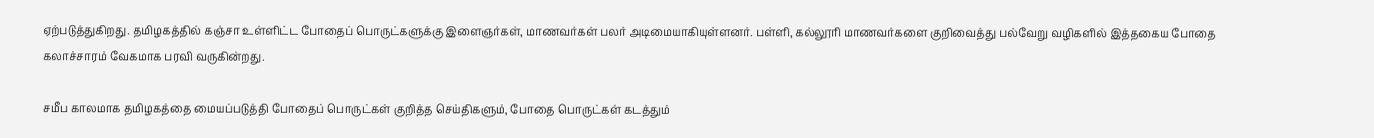ஏற்படுத்துகிறது. தமிழகத்தில் கஞ்சா உள்ளிட்ட போதைப் பொருட்களுக்கு இளைஞர்கள், மாணவர்கள் பலர் அடிமையாகியுள்ளனர். பள்ளி, கல்லூரி மாணவர்களை குறிவைத்து பல்வேறு வழிகளில் இத்தகைய போதை கலாச்சாரம் வேகமாக பரவி வருகின்றது.

சமீப காலமாக தமிழகத்தை மையப்படுத்தி போதைப் பொருட்கள் குறித்த செய்திகளும், போதை பொருட்கள் கடத்தும்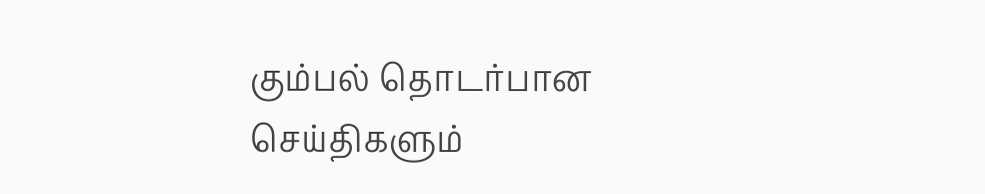கும்பல் தொடர்பான செய்திகளும்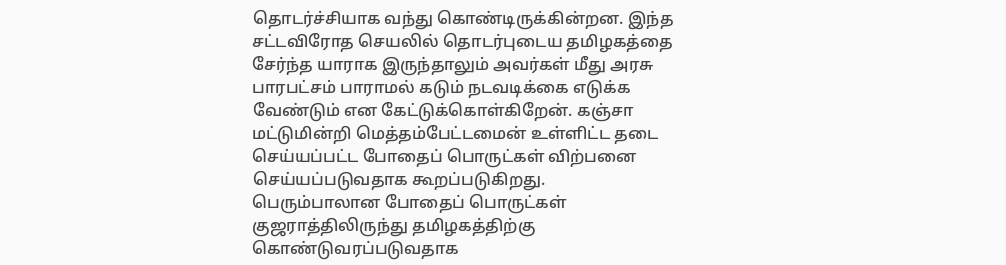தொடர்ச்சியாக வந்து கொண்டிருக்கின்றன. இந்த சட்டவிரோத செயலில் தொடர்புடைய தமிழகத்தை சேர்ந்த யாராக இருந்தாலும் அவர்கள் மீது அரசு பாரபட்சம் பாராமல் கடும் நடவடிக்கை எடுக்க வேண்டும் என கேட்டுக்கொள்கிறேன். கஞ்சா மட்டுமின்றி மெத்தம்பேட்டமைன் உள்ளிட்ட தடை செய்யப்பட்ட போதைப் பொருட்கள் விற்பனை செய்யப்படுவதாக கூறப்படுகிறது. பெரும்பாலான போதைப் பொருட்கள் குஜராத்திலிருந்து தமிழகத்திற்கு கொண்டுவரப்படுவதாக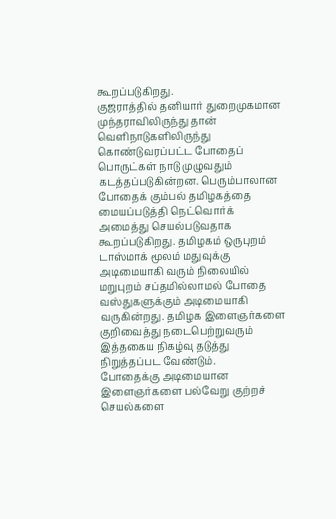கூறப்படுகிறது.
குஜராத்தில் தனியார் துறைமுகமான முந்தராவிலிருந்து தான் வெளிநாடுகளிலிருந்து கொண்டுவரப்பட்ட போதைப் பொருட்கள் நாடு முழுவதும் கடத்தப்படுகின்றன. பெரும்பாலான போதைக் கும்பல் தமிழகத்தை மையப்படுத்தி நெட்வொர்க் அமைத்து செயல்படுவதாக கூறப்படுகிறது. தமிழகம் ஒருபுறம் டாஸ்மாக் மூலம் மதுவுக்கு அடிமையாகி வரும் நிலையில் மறுபுறம் சப்தமில்லாமல் போதை வஸ்துகளுக்கும் அடிமையாகி வருகின்றது. தமிழக இளைஞர்களை குறிவைத்து நடைபெற்றுவரும் இத்தகைய நிகழ்வு தடுத்து நிறுத்தப்பட வேண்டும்.
போதைக்கு அடிமையான இளைஞர்களை பல்வேறு குற்றச் செயல்களை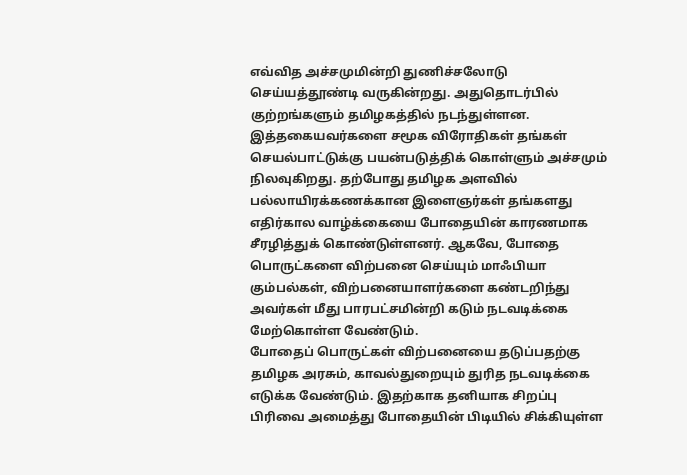எவ்வித அச்சமுமின்றி துணிச்சலோடு செய்யத்தூண்டி வருகின்றது. அதுதொடர்பில் குற்றங்களும் தமிழகத்தில் நடந்துள்ளன. இத்தகையவர்களை சமூக விரோதிகள் தங்கள் செயல்பாட்டுக்கு பயன்படுத்திக் கொள்ளும் அச்சமும் நிலவுகிறது. தற்போது தமிழக அளவில் பல்லாயிரக்கணக்கான இளைஞர்கள் தங்களது எதிர்கால வாழ்க்கையை போதையின் காரணமாக சீரழித்துக் கொண்டுள்ளனர். ஆகவே, போதை பொருட்களை விற்பனை செய்யும் மாஃபியா கும்பல்கள், விற்பனையாளர்களை கண்டறிந்து அவர்கள் மீது பாரபட்சமின்றி கடும் நடவடிக்கை மேற்கொள்ள வேண்டும்.
போதைப் பொருட்கள் விற்பனையை தடுப்பதற்கு தமிழக அரசும், காவல்துறையும் துரித நடவடிக்கை எடுக்க வேண்டும். இதற்காக தனியாக சிறப்பு பிரிவை அமைத்து போதையின் பிடியில் சிக்கியுள்ள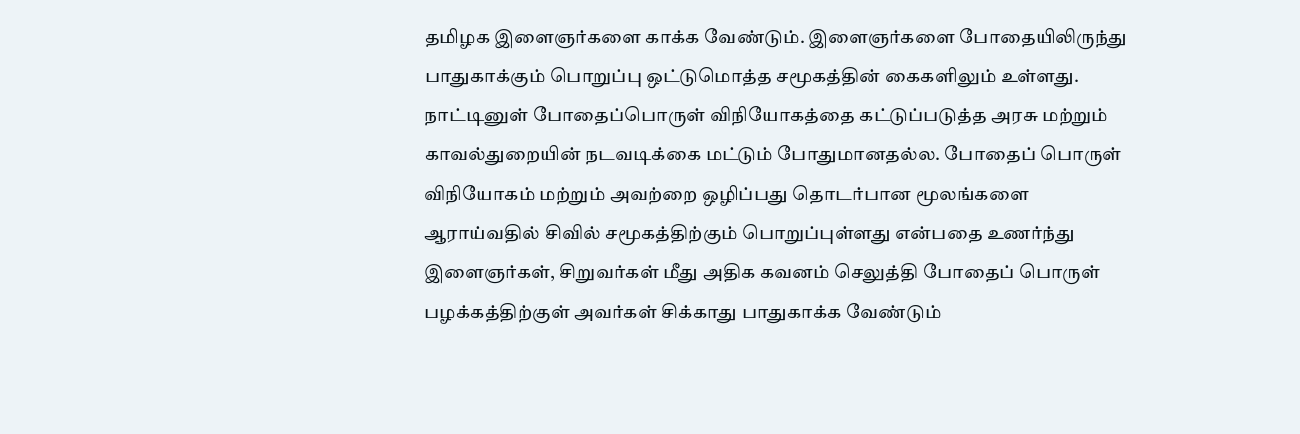தமிழக இளைஞர்களை காக்க வேண்டும். இளைஞர்களை போதையிலிருந்து பாதுகாக்கும் பொறுப்பு ஒட்டுமொத்த சமூகத்தின் கைகளிலும் உள்ளது. நாட்டினுள் போதைப்பொருள் விநியோகத்தை கட்டுப்படுத்த அரசு மற்றும் காவல்துறையின் நடவடிக்கை மட்டும் போதுமானதல்ல. போதைப் பொருள் விநியோகம் மற்றும் அவற்றை ஒழிப்பது தொடர்பான மூலங்களை ஆராய்வதில் சிவில் சமூகத்திற்கும் பொறுப்புள்ளது என்பதை உணர்ந்து இளைஞர்கள், சிறுவர்கள் மீது அதிக கவனம் செலுத்தி போதைப் பொருள் பழக்கத்திற்குள் அவர்கள் சிக்காது பாதுகாக்க வேண்டும்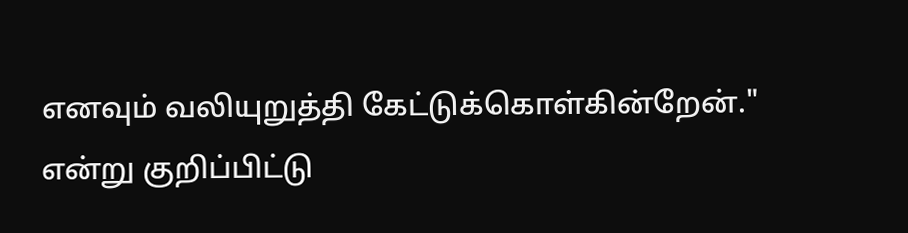எனவும் வலியுறுத்தி கேட்டுக்கொள்கின்றேன்." என்று குறிப்பிட்டு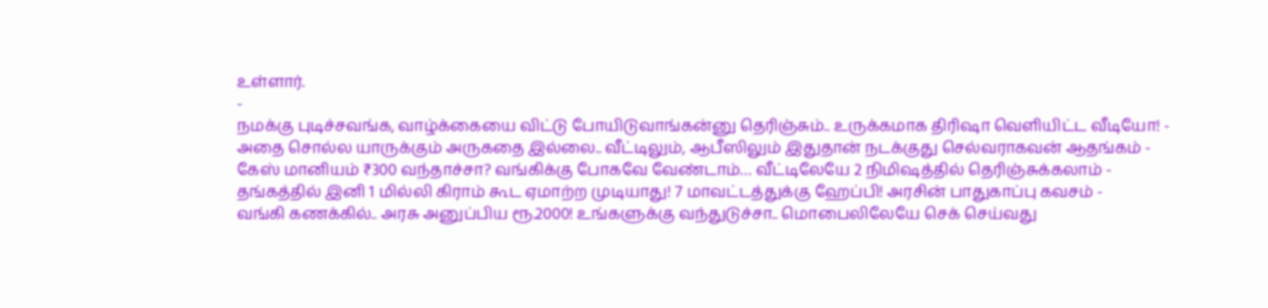உள்ளார்.
-
நமக்கு புடிச்சவங்க, வாழ்க்கையை விட்டு போயிடுவாங்கன்னு தெரிஞ்சும்.. உருக்கமாக திரிஷா வெளியிட்ட வீடியோ! -
அதை சொல்ல யாருக்கும் அருகதை இல்லை.. வீட்டிலும், ஆபீஸிலும் இதுதான் நடக்குது செல்வராகவன் ஆதங்கம் -
கேஸ் மானியம் ₹300 வந்தாச்சா? வங்கிக்கு போகவே வேண்டாம்… வீட்டிலேயே 2 நிமிஷத்தில் தெரிஞ்சுக்கலாம் -
தங்கத்தில் இனி 1 மில்லி கிராம் கூட ஏமாற்ற முடியாது! 7 மாவட்டத்துக்கு ஹேப்பி! அரசின் பாதுகாப்பு கவசம் -
வங்கி கணக்கில்.. அரசு அனுப்பிய ரூ.2000! உங்களுக்கு வந்துடுச்சா.. மொபைலிலேயே செக் செய்வது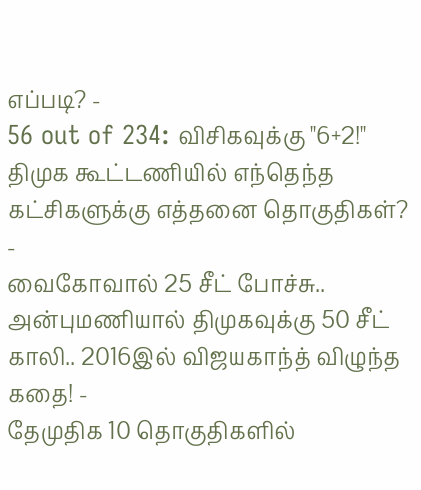எப்படி? -
56 out of 234: விசிகவுக்கு "6+2!" திமுக கூட்டணியில் எந்தெந்த கட்சிகளுக்கு எத்தனை தொகுதிகள்? -
வைகோவால் 25 சீட் போச்சு.. அன்புமணியால் திமுகவுக்கு 50 சீட் காலி.. 2016இல் விஜயகாந்த் விழுந்த கதை! -
தேமுதிக 10 தொகுதிகளில்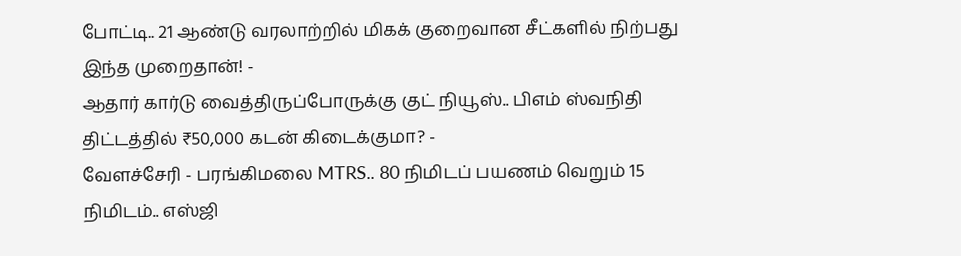போட்டி.. 21 ஆண்டு வரலாற்றில் மிகக் குறைவான சீட்களில் நிற்பது இந்த முறைதான்! -
ஆதார் கார்டு வைத்திருப்போருக்கு குட் நியூஸ்.. பிஎம் ஸ்வநிதி திட்டத்தில் ₹50,000 கடன் கிடைக்குமா? -
வேளச்சேரி - பரங்கிமலை MTRS.. 80 நிமிடப் பயணம் வெறும் 15 நிமிடம்.. எஸ்ஜி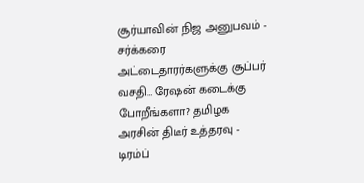சூர்யாவின் நிஜ அனுபவம் -
சர்க்கரை அட்டைதாரர்களுக்கு சூப்பர் வசதி… ரேஷன் கடைக்கு போறீங்களா? தமிழக அரசின் திடீர் உத்தரவு -
டிரம்ப்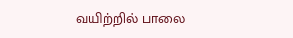வயிற்றில் பாலை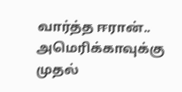வார்த்த ஈரான்.. அமெரிக்காவுக்கு முதல்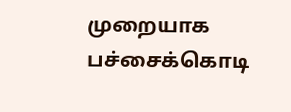முறையாக பச்சைக்கொடி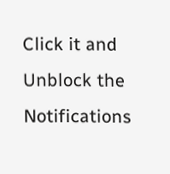Click it and Unblock the Notifications